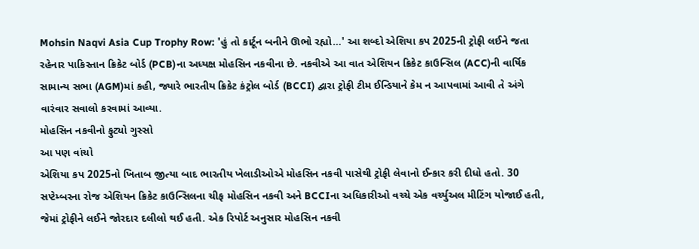Mohsin Naqvi Asia Cup Trophy Row: 'હું તો કાર્ટૂન બનીને ઊભો રહ્યો…' આ શબ્દો એશિયા કપ 2025ની ટ્રોફી લઈને જતા રહેનાર પાકિસ્તાન ક્રિકેટ બોર્ડ (PCB)ના અધ્યક્ષ મોહસિન નકવીના છે. નકવીએ આ વાત એશિયન ક્રિકેટ કાઉન્સિલ (ACC)ની વાર્ષિક સામાન્ય સભા (AGM)માં કહી, જ્યારે ભારતીય ક્રિકેટ કંટ્રોલ બોર્ડ (BCCI) દ્વારા ટ્રોફી ટીમ ઈન્ડિયાને કેમ ન આપવામાં આવી તે અંગે વારંવાર સવાલો કરવામાં આવ્યા.
મોહસિન નકવીનો ફુટ્યો ગુસ્સો
આ પણ વાંચો
એશિયા કપ 2025નો ખિતાબ જીત્યા બાદ ભારતીય ખેલાડીઓએ મોહસિન નકવી પાસેથી ટ્રોફી લેવાનો ઈન્કાર કરી દીધો હતો. 30 સપ્ટેમ્બરના રોજ એશિયન ક્રિકેટ કાઉન્સિલના ચીફ મોહસિન નકવી અને BCCIના અધિકારીઓ વચ્ચે એક વર્ચ્યુઅલ મીટિંગ યોજાઈ હતી, જેમાં ટ્રોફીને લઈને જોરદાર દલીલો થઈ હતી. એક રિપોર્ટ અનુસાર મોહસિન નકવી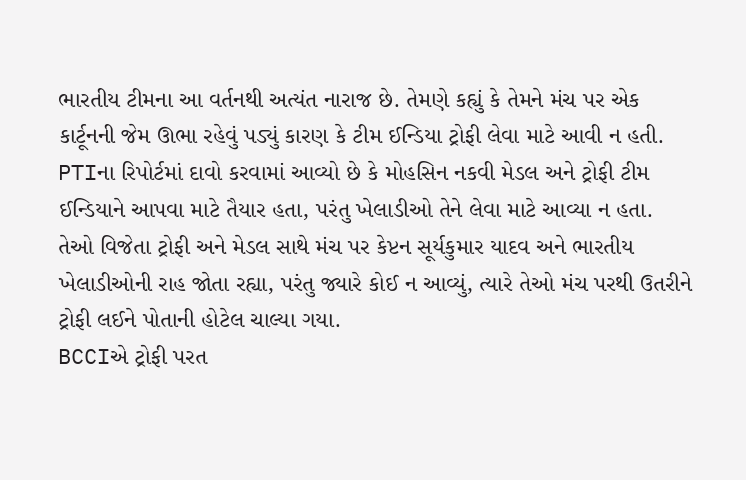ભારતીય ટીમના આ વર્તનથી અત્યંત નારાજ છે. તેમણે કહ્યું કે તેમને મંચ પર એક કાર્ટૂનની જેમ ઊભા રહેવું પડ્યું કારણ કે ટીમ ઈન્ડિયા ટ્રોફી લેવા માટે આવી ન હતી.
PTIના રિપોર્ટમાં દાવો કરવામાં આવ્યો છે કે મોહસિન નકવી મેડલ અને ટ્રોફી ટીમ ઈન્ડિયાને આપવા માટે તૈયાર હતા, પરંતુ ખેલાડીઓ તેને લેવા માટે આવ્યા ન હતા. તેઓ વિજેતા ટ્રોફી અને મેડલ સાથે મંચ પર કેપ્ટન સૂર્યકુમાર યાદવ અને ભારતીય ખેલાડીઓની રાહ જોતા રહ્યા, પરંતુ જ્યારે કોઈ ન આવ્યું, ત્યારે તેઓ મંચ પરથી ઉતરીને ટ્રોફી લઈને પોતાની હોટેલ ચાલ્યા ગયા.
BCCIએ ટ્રોફી પરત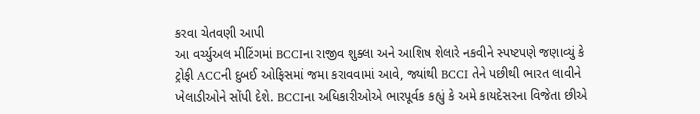કરવા ચેતવણી આપી
આ વર્ચ્યુઅલ મીટિંગમાં BCCIના રાજીવ શુક્લા અને આશિષ શેલારે નકવીને સ્પષ્ટપણે જણાવ્યું કે ટ્રોફી ACCની દુબઈ ઓફિસમાં જમા કરાવવામાં આવે, જ્યાંથી BCCI તેને પછીથી ભારત લાવીને ખેલાડીઓને સોંપી દેશે. BCCIના અધિકારીઓએ ભારપૂર્વક કહ્યું કે અમે કાયદેસરના વિજેતા છીએ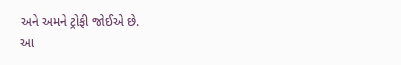અને અમને ટ્રોફી જોઈએ છે.
આ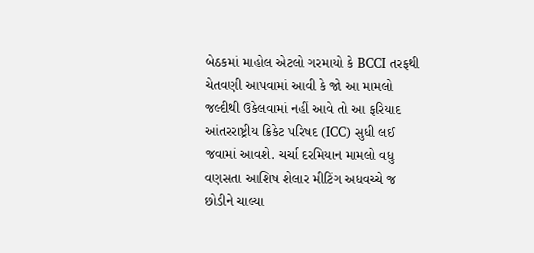બેઠકમાં માહોલ એટલો ગરમાયો કે BCCI તરફથી ચેતવણી આપવામાં આવી કે જો આ મામલો જલ્દીથી ઉકેલવામાં નહીં આવે તો આ ફરિયાદ આંતરરાષ્ટ્રીય ક્રિકેટ પરિષદ (ICC) સુધી લઈ જવામાં આવશે. ચર્ચા દરમિયાન મામલો વધુ વણસતા આશિષ શેલાર મીટિંગ અધવચ્ચે જ છોડીને ચાલ્યા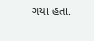ગયા હતા.